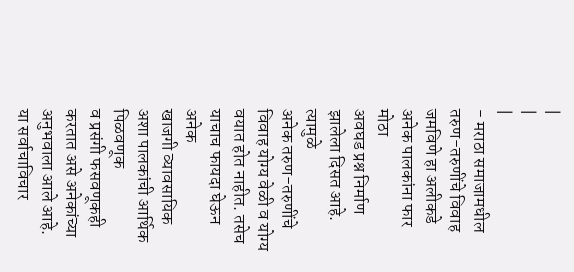|
|
|
- मराठा समाजामधील तरुण-तरुणींचे विवाह
जमविणे हा अलीकडे अनेक पालकांना फार मोठा
अवघड प्रश्न निर्माण झालेला दिसत आहे. त्यामुळे
अनेक तरुण-तरुणींचे विवाह योग्य वेळी व योग्य
वयात होत नाहीत. तसेच याचाच फायदा घेऊन अनेक
खाजगी व्यावसायिक अशा पालकांची आर्थिक पिळवणूक
व प्रसंगी फसवणूकही करतात असे अनेकांच्या
अनुभवाला आले आहे. या सर्वाचाविचार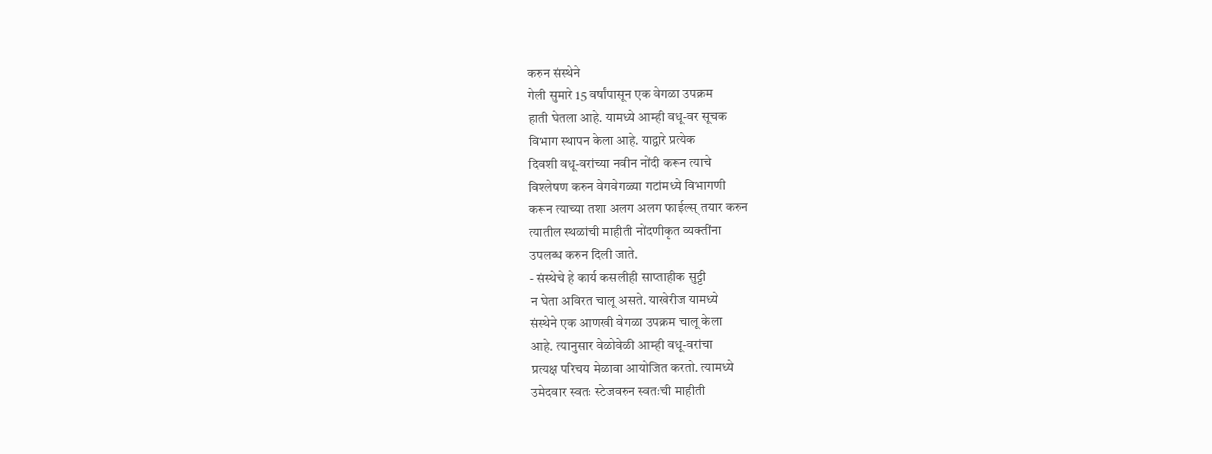करुन संस्थेने
गेली सुमारे 15 वर्षांपासून एक वेगळा उपक्रम
हाती घेतला आहे. यामध्ये आम्ही वधू-वर सूचक
विभाग स्थापन केला आहे. याद्वारे प्रत्येक
दिवशी वधू-वरांच्या नवीन नोंदी करून त्याचे
विश्लेषण करुन वेगवेगळ्या गटांमध्ये विभागणी
करून त्याच्या तशा अलग अलग फाईल्स् तयार करुन
त्यातील स्थळांची माहीती नोंदणीकृत व्यक्तींना
उपलब्ध करुन दिली जाते.
- संस्थेचे हे कार्य कसलीही साप्ताहीक सुट्टी
न घेता अविरत चालू असते. याखेरीज यामध्ये
संस्थेने एक आणखी वेगळा उपक्रम चालू केला
आहे. त्यानुसार वेळोवेळी आम्ही वधू-वरांचा
प्रत्यक्ष परिचय मेळावा आयोजित करतो. त्यामध्ये
उमेदवार स्वतः स्टेजवरुन स्वतःची माहीती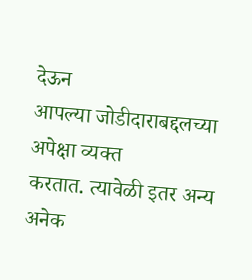देऊन
आपल्या जोडीदाराबद्दलच्या अपेक्षा व्यक्त
करतात. त्यावेळी इतर अन्य अनेक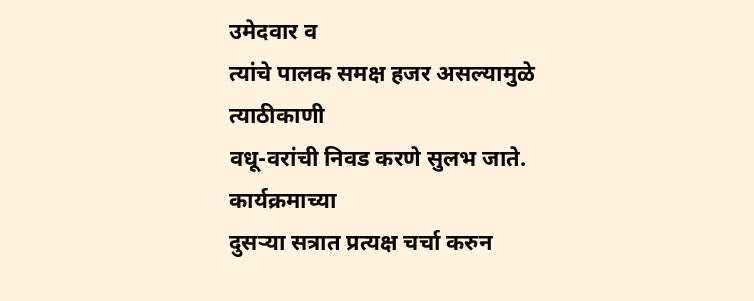उमेदवार व
त्यांचे पालक समक्ष हजर असल्यामुळे त्याठीकाणी
वधू-वरांची निवड करणे सुलभ जाते. कार्यक्रमाच्या
दुसऱ्या सत्रात प्रत्यक्ष चर्चा करुन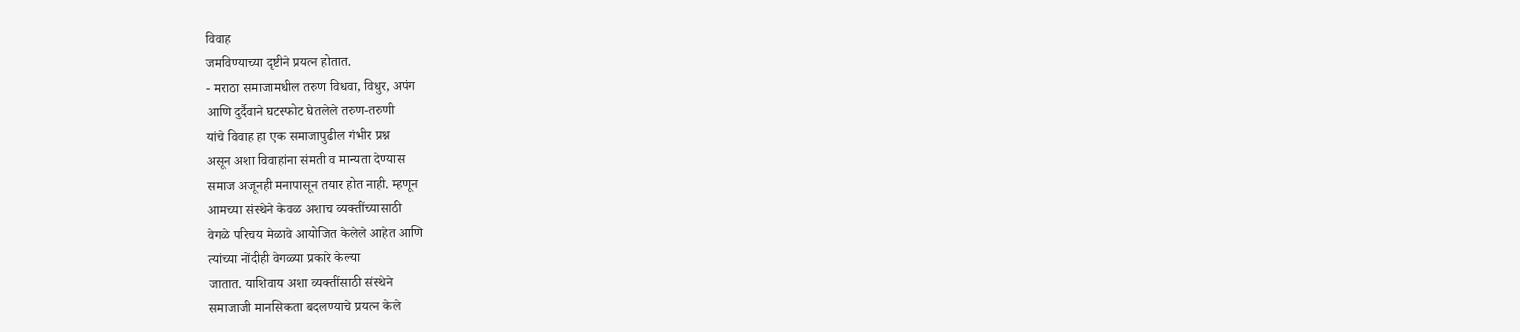विवाह
जमविण्याच्या दृष्टीने प्रयत्न होतात.
- मराठा समाजामधील तरुण विधवा, विधुर, अपंग
आणि दुर्दैवाने घटस्फोट घेतलेले तरुण-तरुणी
यांचे विवाह हा एक समाजापुढील गंभीर प्रश्न
असून अशा विवाहांना संमती व मान्यता देण्यास
समाज अजूनही मनापासून तयार होत नाही. म्हणून
आमच्या संस्थेने केवळ अशाच व्यक्तींच्यासाठी
वेगळे परिचय मेळावे आयोजित केलेले आहेत आणि
त्यांच्या नोंदीही वेगळ्या प्रकारे केल्या
जातात. याशिवाय अशा व्यक्तींसाठी संस्थेने
समाजाजी मानसिकता बदलण्याचे प्रयत्न केले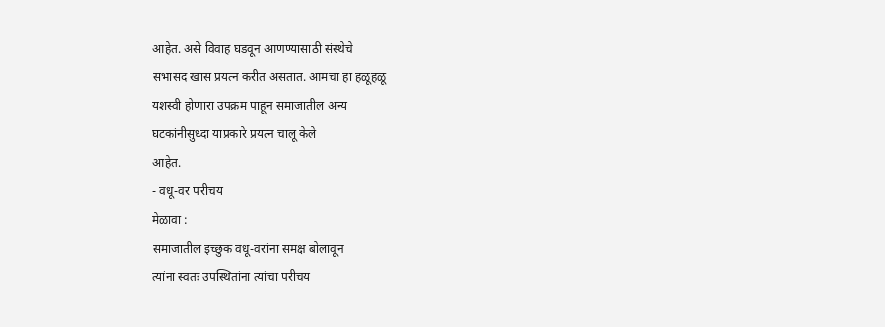आहेत. असे विवाह घडवून आणण्यासाठी संस्थेचे
सभासद खास प्रयत्न करीत असतात. आमचा हा हळूहळू
यशस्वी होणारा उपक्रम पाहून समाजातील अन्य
घटकांनीसुध्दा याप्रकारे प्रयत्न चालू केले
आहेत.
- वधू-वर परीचय
मेळावा :
समाजातील इच्छुक वधू-वरांना समक्ष बोलावून
त्यांना स्वतः उपस्थितांना त्यांचा परीचय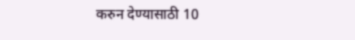करुन देण्यासाठी 10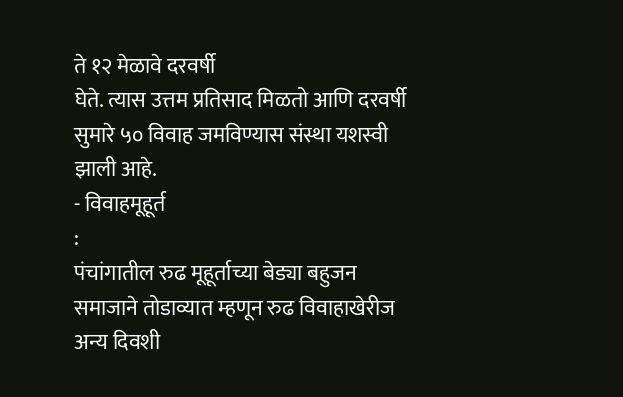ते १२ मेळावे दरवर्षी
घेते. त्यास उत्तम प्रतिसाद मिळतो आणि दरवर्षी
सुमारे ५० विवाह जमविण्यास संस्था यशस्वी
झाली आहे.
- विवाहमूहूर्त
:
पंचांगातील रुढ मूहूर्ताच्या बेड्या बहुजन
समाजाने तोडाव्यात म्हणून रुढ विवाहाखेरीज
अन्य दिवशी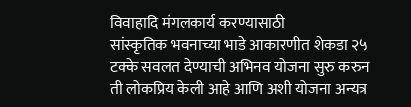विवाहादि मंगलकार्य करण्यासाठी
सांस्कृतिक भवनाच्या भाडे आकारणीत शेकडा २५
टक्के सवलत देण्याची अभिनव योजना सुरु करुन
ती लोकप्रिय केली आहे आणि अशी योजना अन्यत्र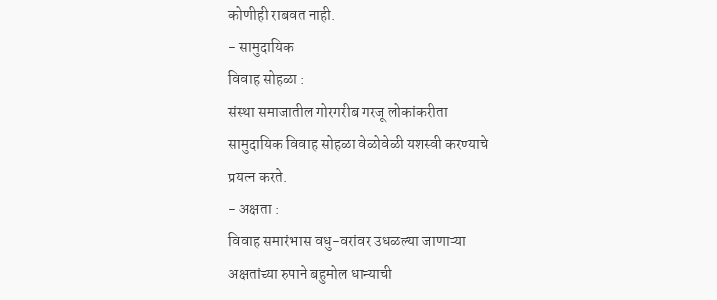कोणीही राबवत नाही.
- सामुदायिक
विवाह सोहळा :
संस्था समाजातील गोरगरीब गरजू लोकांकरीता
सामुदायिक विवाह सोहळा वेळोवेळी यशस्वी करण्याचे
प्रयत्न करते.
- अक्षता :
विवाह समारंभास वधु-वरांवर उधळल्या जाणाऱ्या
अक्षतांच्या रुपाने बहुमोल धान्याची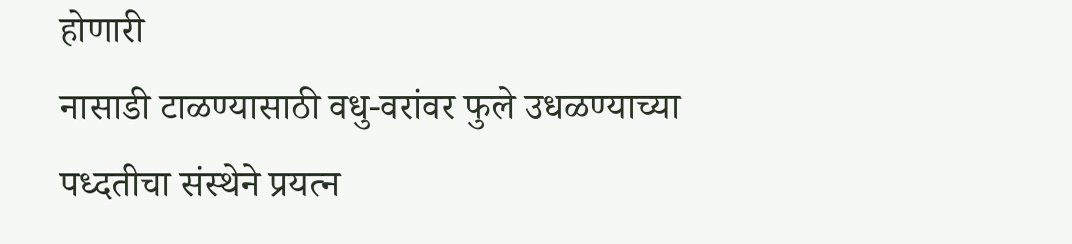होणारी
नासाडी टाळण्यासाठी वधु-वरांवर फुले उधळण्याच्या
पध्दतीचा संस्थेने प्रयत्न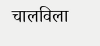चालविला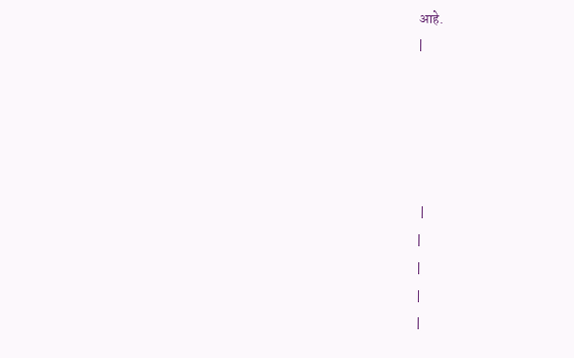आहे.
|





 |
|
|
|
|